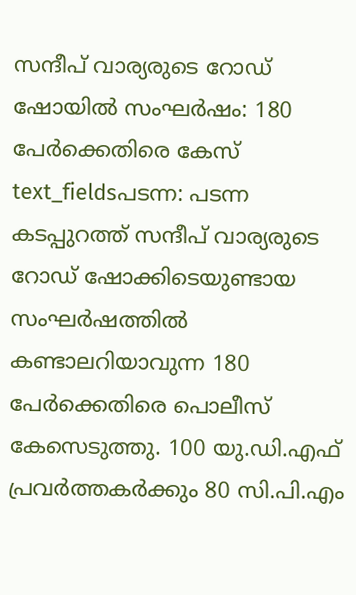സന്ദീപ് വാര്യരുടെ റോഡ് ഷോയിൽ സംഘർഷം: 180 പേർക്കെതിരെ കേസ്
text_fieldsപടന്ന: പടന്ന കടപ്പുറത്ത് സന്ദീപ് വാര്യരുടെ റോഡ് ഷോക്കിടെയുണ്ടായ സംഘർഷത്തിൽ കണ്ടാലറിയാവുന്ന 180 പേർക്കെതിരെ പൊലീസ് കേസെടുത്തു. 100 യു.ഡി.എഫ് പ്രവർത്തകർക്കും 80 സി.പി.എം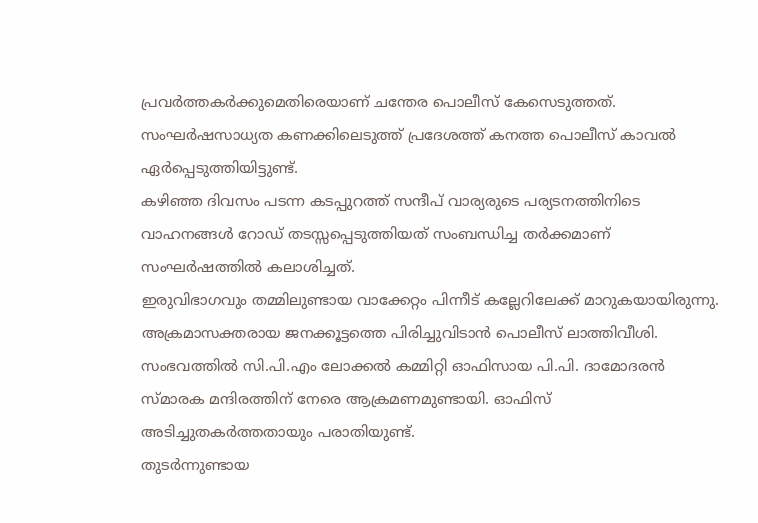പ്രവർത്തകർക്കുമെതിരെയാണ് ചന്തേര പൊലീസ് കേസെടുത്തത്. സംഘർഷസാധ്യത കണക്കിലെടുത്ത് പ്രദേശത്ത് കനത്ത പൊലീസ് കാവൽ ഏർപ്പെടുത്തിയിട്ടുണ്ട്.
കഴിഞ്ഞ ദിവസം പടന്ന കടപ്പുറത്ത് സന്ദീപ് വാര്യരുടെ പര്യടനത്തിനിടെ വാഹനങ്ങൾ റോഡ് തടസ്സപ്പെടുത്തിയത് സംബന്ധിച്ച തർക്കമാണ് സംഘർഷത്തിൽ കലാശിച്ചത്.
ഇരുവിഭാഗവും തമ്മിലുണ്ടായ വാക്കേറ്റം പിന്നീട് കല്ലേറിലേക്ക് മാറുകയായിരുന്നു. അക്രമാസക്തരായ ജനക്കൂട്ടത്തെ പിരിച്ചുവിടാൻ പൊലീസ് ലാത്തിവീശി. സംഭവത്തിൽ സി.പി.എം ലോക്കൽ കമ്മിറ്റി ഓഫിസായ പി.പി. ദാമോദരൻ സ്മാരക മന്ദിരത്തിന് നേരെ ആക്രമണമുണ്ടായി. ഓഫിസ് അടിച്ചുതകർത്തതായും പരാതിയുണ്ട്.
തുടർന്നുണ്ടായ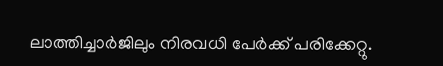ലാത്തിച്ചാർജിലും നിരവധി പേർക്ക് പരിക്കേറ്റു.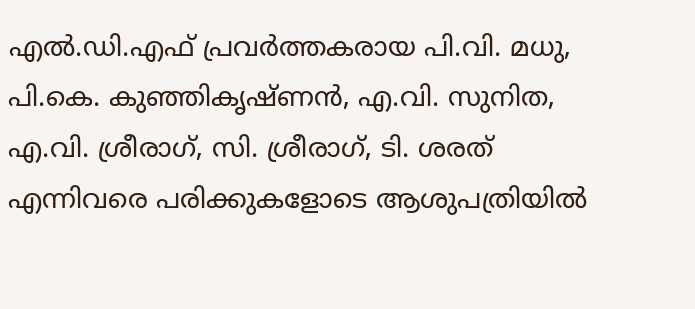എൽ.ഡി.എഫ് പ്രവർത്തകരായ പി.വി. മധു, പി.കെ. കുഞ്ഞികൃഷ്ണൻ, എ.വി. സുനിത, എ.വി. ശ്രീരാഗ്, സി. ശ്രീരാഗ്, ടി. ശരത് എന്നിവരെ പരിക്കുകളോടെ ആശുപത്രിയിൽ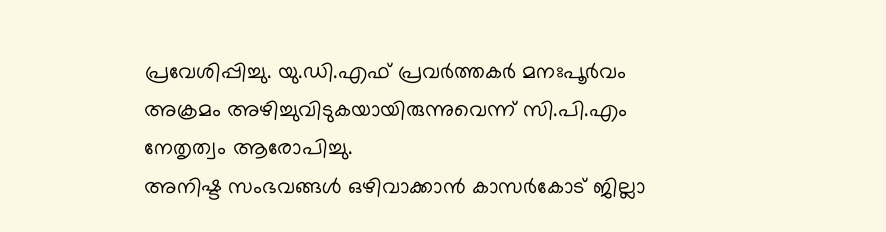പ്രവേശിപ്പിച്ചു. യു.ഡി.എഫ് പ്രവർത്തകർ മനഃപൂർവം അക്രമം അഴിച്ചുവിടുകയായിരുന്നുവെന്ന് സി.പി.എം നേതൃത്വം ആരോപിച്ചു.
അനിഷ്ട സംഭവങ്ങൾ ഒഴിവാക്കാൻ കാസർകോട് ജില്ലാ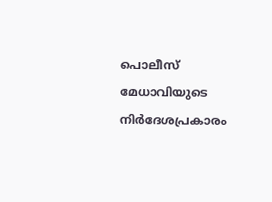പൊലീസ് മേധാവിയുടെ നിർദേശപ്രകാരം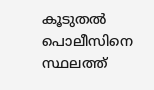കൂടുതൽ പൊലീസിനെ സ്ഥലത്ത്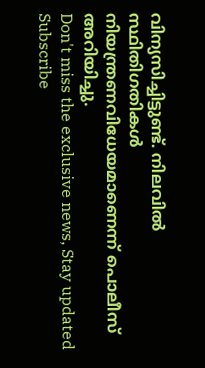വിന്യസിച്ചിട്ടുണ്ട്. നിലവിൽ സ്ഥിതിഗതികൾ നിയന്ത്രണവിധേയമാണെന്ന് പൊലീസ് അറിയിച്ചു.
Don't miss the exclusive news, Stay updated
Subscribe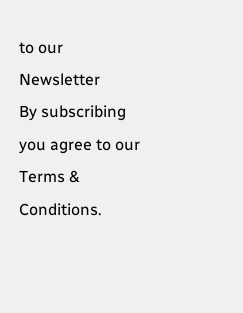to our Newsletter
By subscribing you agree to our Terms & Conditions.